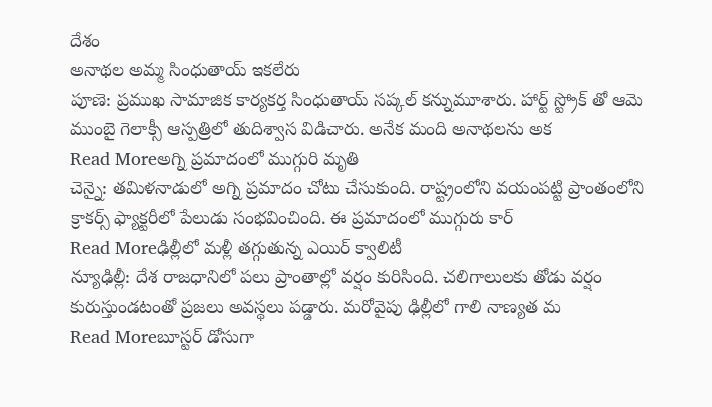దేశం
అనాథల అమ్మ సింధుతాయ్ ఇకలేరు
పూణె: ప్రముఖ సామాజిక కార్యకర్త సింధుతాయ్ సప్కల్ కన్నుమూశారు. హార్ట్ స్ట్రోక్ తో ఆమె ముంబై గెలాక్సీ ఆస్పత్రిలో తుదిశ్వాస విడిచారు. అనేక మంది అనాథలను అక
Read Moreఅగ్ని ప్రమాదంలో ముగ్గురి మృతి
చెన్నై: తమిళనాడులో అగ్ని ప్రమాదం చోటు చేసుకుంది. రాష్ట్రంలోని వయంపట్టి ప్రాంతంలోని క్రాకర్స్ ఫ్యాక్టరీలో పేలుడు సంభవించింది. ఈ ప్రమాదంలో ముగ్గురు కార్
Read Moreఢిల్లీలో మళ్లీ తగ్గుతున్న ఎయిర్ క్వాలిటీ
న్యూఢిల్లీ: దేశ రాజధానిలో పలు ప్రాంతాల్లో వర్షం కురిసింది. చలిగాలులకు తోడు వర్షం కురుస్తుండటంతో ప్రజలు అవస్థలు పడ్డారు. మరోవైపు ఢిల్లీలో గాలి నాణ్యత మ
Read Moreబూస్టర్ డోసుగా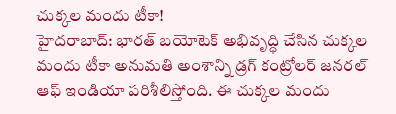చుక్కల మందు టీకా!
హైదరాబాద్: భారత్ బయోటెక్ అభివృద్ధి చేసిన చుక్కల మందు టీకా అనుమతి అంశాన్ని డ్రగ్ కంట్రోలర్ జనరల్ ఆఫ్ ఇండియా పరిశీలిస్తోంది. ఈ చుక్కల మందు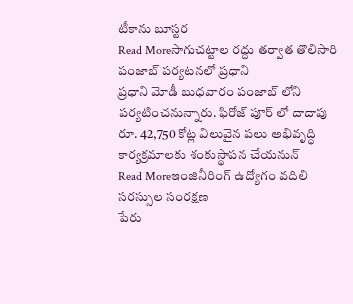టీకాను బూస్టర
Read Moreసాగుచట్టాల రద్దు తర్వాత తొలిసారి పంజాబ్ పర్యటనలో ప్రధాని
ప్రధాని మోడీ బుధవారం పంజాబ్ లోని పర్యటించనున్నారు. ఫిరోజ్ పూర్ లో దాదాపు రూ. 42,750 కోట్ల విలువైన పలు అభివృద్ధి కార్యక్రమాలకు శంకుస్థాపన చేయనున్
Read Moreఇంజినీరింగ్ ఉద్యోగం వదిలి సరస్సుల సంరక్షణ
పేరు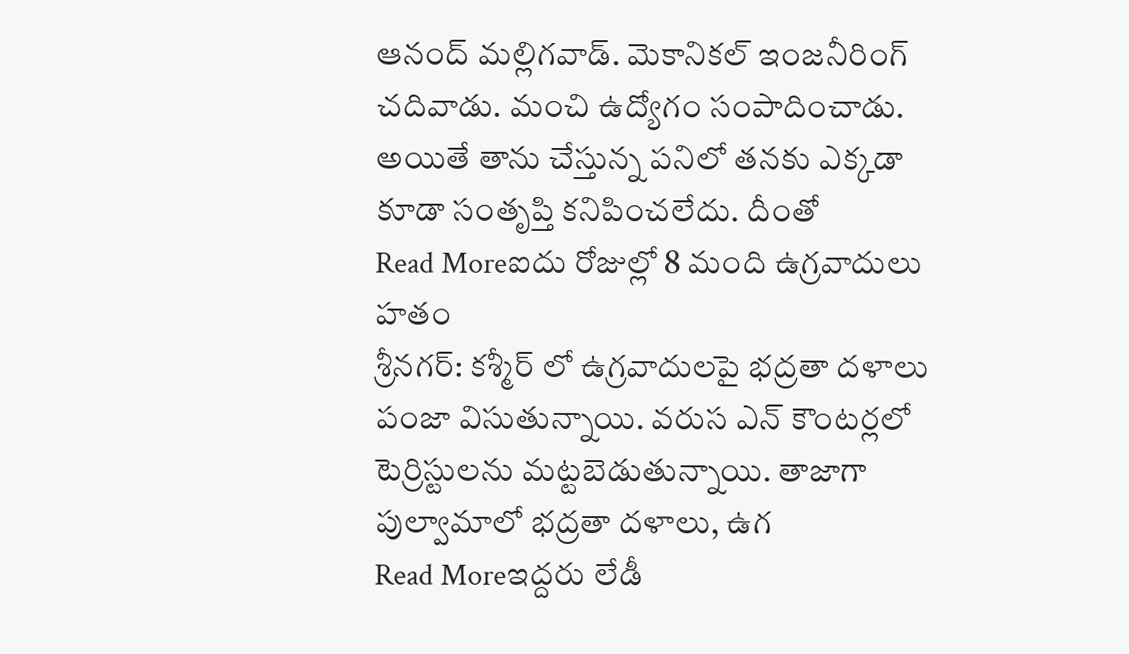ఆనంద్ మల్లిగవాడ్. మెకానికల్ ఇంజనీరింగ్ చదివాడు. మంచి ఉద్యోగం సంపాదించాడు. అయితే తాను చేస్తున్న పనిలో తనకు ఎక్కడా కూడా సంతృప్తి కనిపించలేదు. దీంతో
Read Moreఐదు రోజుల్లో 8 మంది ఉగ్రవాదులు హతం
శ్రీనగర్: కశ్మీర్ లో ఉగ్రవాదులపై భద్రతా దళాలు పంజా విసుతున్నాయి. వరుస ఎన్ కౌంటర్లలో టెర్రిస్టులను మట్టబెడుతున్నాయి. తాజాగా పుల్వామాలో భద్రతా దళాలు, ఉగ
Read Moreఇద్దరు లేడీ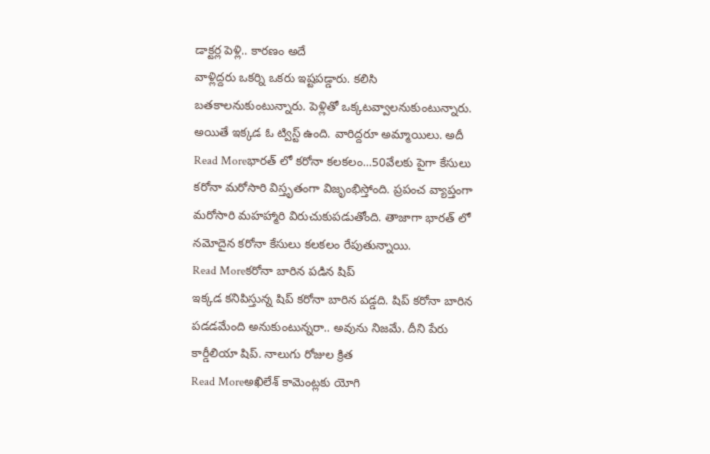డాక్టర్ల పెళ్లి.. కారణం అదే
వాళ్లిద్దరు ఒకర్ని ఒకరు ఇష్టపడ్డారు. కలిసి బతకాలనుకుంటున్నారు. పెళ్లితో ఒక్కటవ్వాలనుకుంటున్నారు. అయితే ఇక్కడ ఓ ట్విస్ట్ ఉంది. వారిద్దరూ అమ్మాయిలు. అదీ
Read Moreభారత్ లో కరోనా కలకలం...50వేలకు పైగా కేసులు
కరోనా మరోసారి విస్తృతంగా విజృంభిస్తోంది. ప్రపంచ వ్యాప్తంగా మరోసారి మహహ్మారి విరుచుకుపడుతోంది. తాజాగా భారత్ లో నమోదైన కరోనా కేసులు కలకలం రేపుతున్నాయి.
Read Moreకరోనా బారిన పడిన షిప్
ఇక్కడ కనిపిస్తున్న షిప్ కరోనా బారిన పడ్డది. షిప్ కరోనా బారిన పడడమేంది అనుకుంటున్నరా.. అవును నిజమే. దీని పేరు కార్డీలియా షిప్. నాలుగు రోజుల క్రిత
Read Moreఅఖిలేశ్ కామెంట్లకు యోగి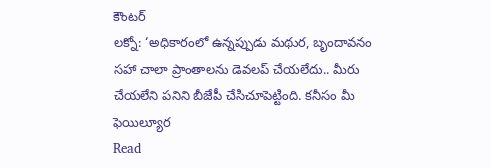కౌంటర్
లక్నో: ‘అధికారంలో ఉన్నప్పుడు మథుర, బృందావనం సహా చాలా ప్రాంతాలను డెవలప్ చేయలేదు.. మీరు చేయలేని పనిని బీజేపీ చేసిచూపెట్టింది. కనీసం మీ ఫెయిల్యూర
Read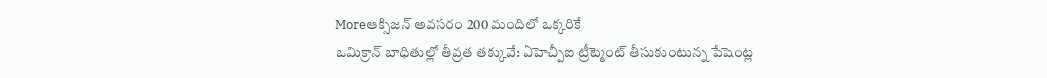Moreఆక్సిజన్ అవసరం 200 మందిలో ఒక్కరికే
ఒమిక్రాన్ బాధితుల్లో తీవ్రత తక్కువే: ఏహెచ్పీఐ ట్రీట్మెంట్ తీసుకుంటున్న పేషెంట్ల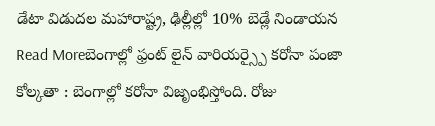డేటా విడుదల మహారాష్ట్ర, ఢిల్లీల్లో 10% బెడ్లే నిండాయన
Read Moreబెంగాల్లో ఫ్రంట్ లైన్ వారియర్స్పై కరోనా పంజా
కోల్కతా : బెంగాల్లో కరోనా విజృంభిస్తోంది. రోజు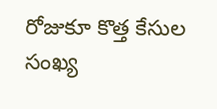రోజుకూ కొత్త కేసుల సంఖ్య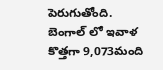పెరుగుతోంది. బెంగాల్ లో ఇవాళ కొత్తగా 9,073మంది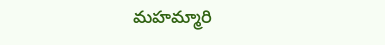మహమ్మారి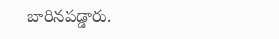బారినపడ్డారు.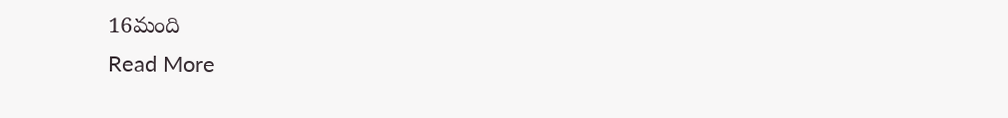16మంది
Read More